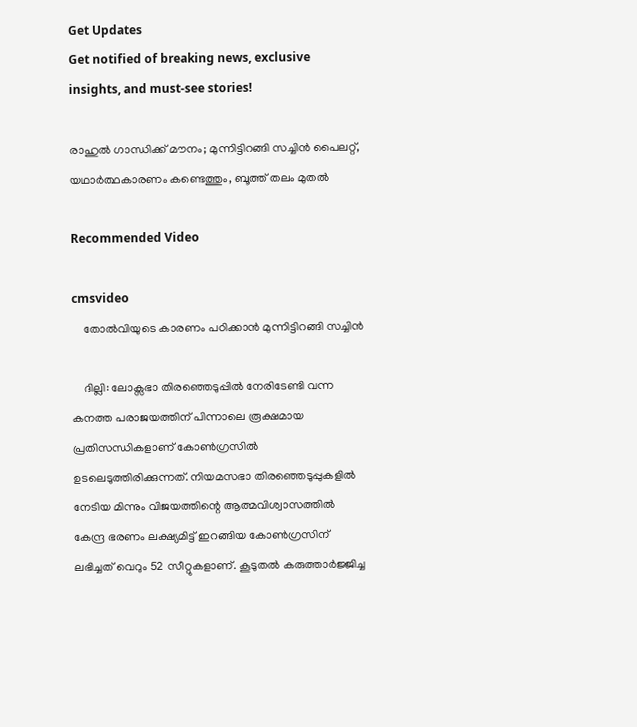Get Updates
Get notified of breaking news, exclusive insights, and must-see stories!

രാഹുൽ ഗാന്ധിക്ക് മൗനം; മുന്നിട്ടിറങ്ങി സച്ചിൻ പൈലറ്റ്, യഥാർത്ഥകാരണം കണ്ടെത്തും, ബൂത്ത് തലം മുതൽ

Recommended Video

cmsvideo
    തോല്‍വിയുടെ കാരണം പഠിക്കാന്‍ മുന്നിട്ടിറങ്ങി സച്ചിന്‍

    ദില്ലി: ലോക്സഭാ തിരഞ്ഞെടുപ്പിൽ നേരിടേണ്ടി വന്ന കനത്ത പരാജയത്തിന് പിന്നാലെ രൂക്ഷമായ പ്രതിസന്ധികളാണ് കോൺഗ്രസിൽ ഉടലെടുത്തിരിക്കുന്നത്. നിയമസഭാ തിരഞ്ഞെടുപ്പുകളിൽ നേടിയ മിന്നും വിജയത്തിന്റെ ആത്മവിശ്വാസത്തിൽ കേന്ദ്ര ഭരണം ലക്ഷ്യമിട്ട് ഇറങ്ങിയ കോൺഗ്രസിന് ലഭിച്ചത് വെറും 52 സീറ്റുകളാണ്. കൂടുതൽ കരുത്താർജ്ജിച്ച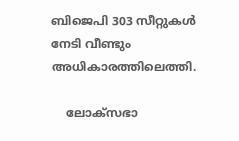ബിജെപി 303 സീറ്റുകൾ നേടി വീണ്ടും അധികാരത്തിലെത്തി.

    ലോക്സഭാ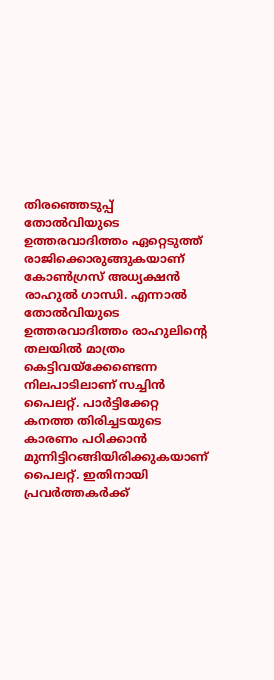തിരഞ്ഞെടുപ്പ് തോൽവിയുടെ ഉത്തരവാദിത്തം ഏറ്റെടുത്ത് രാജിക്കൊരുങ്ങുകയാണ് കോൺഗ്രസ് അധ്യക്ഷൻ രാഹുൽ ഗാന്ധി. എന്നാൽ തോൽവിയുടെ ഉത്തരവാദിത്തം രാഹുലിന്റെ തലയിൽ മാത്രം കെട്ടിവയ്ക്കേണ്ടെന്ന നിലപാടിലാണ് സച്ചിൻ പൈലറ്റ്. പാർട്ടിക്കേറ്റ കനത്ത തിരിച്ചടയുടെ കാരണം പഠിക്കാൻ മുന്നിട്ടിറങ്ങിയിരിക്കുകയാണ് പൈലറ്റ്. ഇതിനായി പ്രവർത്തകർക്ക്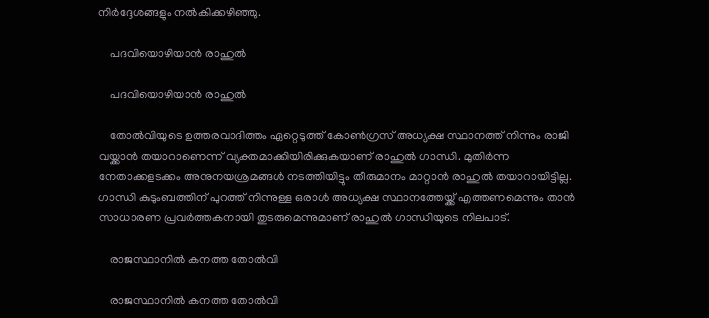നിർദ്ദേശങ്ങളും നൽകിക്കഴിഞ്ഞു.

    പദവിയൊഴിയാൻ രാഹുൽ

    പദവിയൊഴിയാൻ രാഹുൽ

    തോൽവിയുടെ ഉത്തരവാദിത്തം ഏറ്റെടുത്ത് കോൺഗ്രസ് അധ്യക്ഷ സ്ഥാനത്ത് നിന്നും രാജി വയ്ക്കാൻ തയാറാണെന്ന് വ്യക്തമാക്കിയിരിക്കുകയാണ് രാഹുൽ ഗാന്ധി. മുതിർന്ന നേതാക്കളടക്കം അനുനയശ്രമങ്ങൾ നടത്തിയിട്ടും തീരുമാനം മാറ്റാൻ രാഹുൽ തയാറായിട്ടില്ല. ഗാന്ധി കുടുംബത്തിന് പുറത്ത് നിന്നുള്ള ഒരാൾ അധ്യക്ഷ സ്ഥാനത്തേയ്ക്ക് എത്തണമെന്നും താൻ സാധാരണ പ്രവർത്തകനായി തുടരുമെന്നുമാണ് രാഹുൽ ഗാന്ധിയുടെ നിലപാട്.

    രാജസ്ഥാനിൽ കനത്ത തോൽവി

    രാജസ്ഥാനിൽ കനത്ത തോൽവി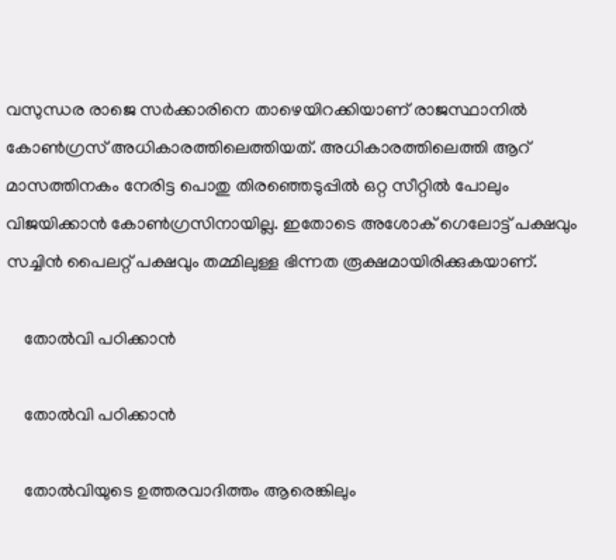വസുന്ധര രാജെ സർക്കാരിനെ താഴെയിറക്കിയാണ് രാജസ്ഥാനിൽ കോൺഗ്രസ് അധികാരത്തിലെത്തിയത്. അധികാരത്തിലെത്തി ആറ് മാസത്തിനകം നേരിട്ട പൊതു തിരഞ്ഞെടുപ്പിൽ ഒറ്റ സീറ്റിൽ പോലും വിജയിക്കാൻ കോൺഗ്രസിനായില്ല. ഇതോടെ അശോക് ഗെലോട്ട് പക്ഷവും സച്ചിൻ പൈലറ്റ് പക്ഷവും തമ്മിലുള്ള ഭിന്നത രൂക്ഷമായിരിക്കുകയാണ്.

    തോൽവി പഠിക്കാൻ

    തോൽവി പഠിക്കാൻ

    തോൽവിയുടെ ഉത്തരവാദിത്തം ആരെങ്കിലും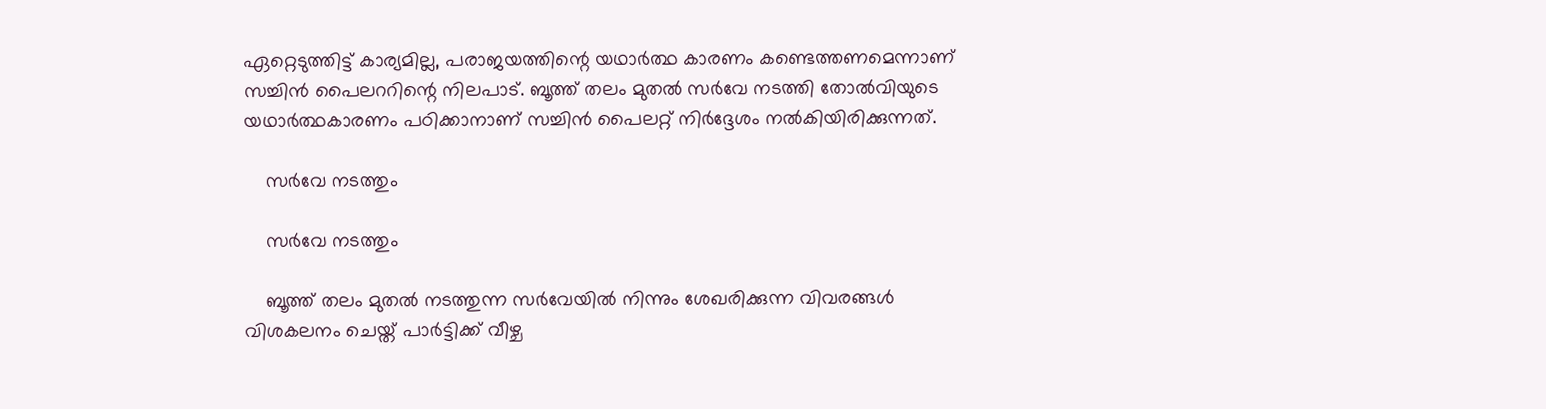ഏറ്റെടുത്തിട്ട് കാര്യമില്ല, പരാജയത്തിന്റെ യഥാർത്ഥ കാരണം കണ്ടെത്തണമെന്നാണ് സച്ചിൻ പൈലററിന്റെ നിലപാട്. ബൂത്ത് തലം മുതൽ സർവേ നടത്തി തോൽവിയുടെ യഥാർത്ഥകാരണം പഠിക്കാനാണ് സച്ചിൻ പൈലറ്റ് നിർദ്ദേശം നൽകിയിരിക്കുന്നത്.

    സർവേ നടത്തും

    സർവേ നടത്തും

    ബൂത്ത് തലം മുതൽ നടത്തുന്ന സർവേയിൽ നിന്നും ശേഖരിക്കുന്ന വിവരങ്ങൾ വിശകലനം ചെയ്ത് പാർട്ടിക്ക് വീഴ്ച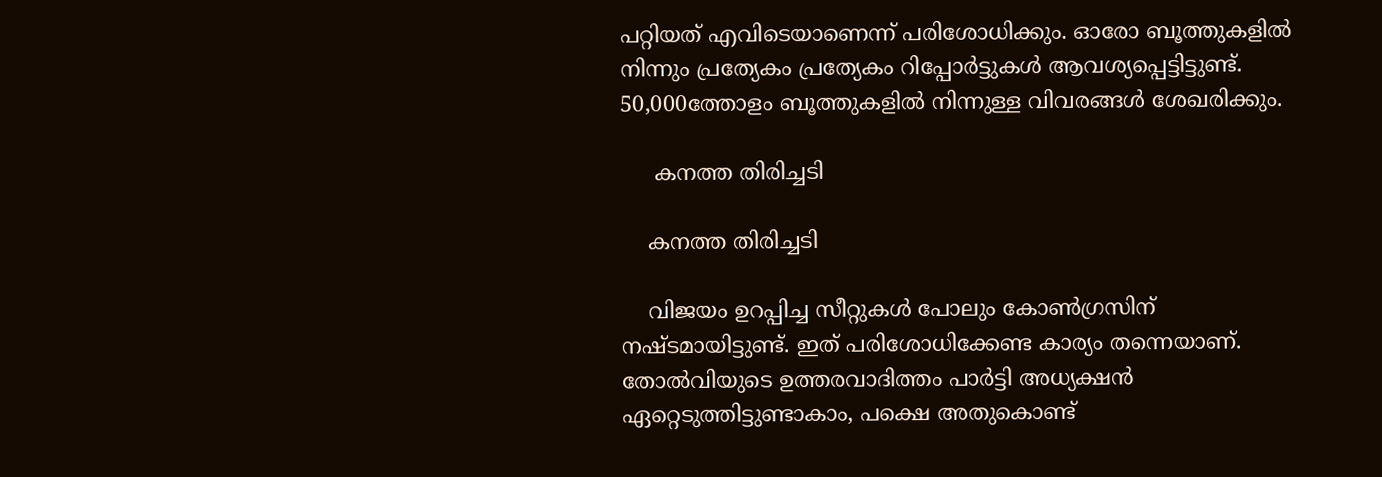പറ്റിയത് എവിടെയാണെന്ന് പരിശോധിക്കും. ഓരോ ബൂത്തുകളിൽ നിന്നും പ്രത്യേകം പ്രത്യേകം റിപ്പോർട്ടുകൾ ആവശ്യപ്പെട്ടിട്ടുണ്ട്. 50,000ത്തോളം ബൂത്തുകളിൽ നിന്നുള്ള വിവരങ്ങൾ ശേഖരിക്കും.

     കനത്ത തിരിച്ചടി

    കനത്ത തിരിച്ചടി

    വിജയം ഉറപ്പിച്ച സീറ്റുകൾ പോലും കോൺഗ്രസിന് നഷ്ടമായിട്ടുണ്ട്. ഇത് പരിശോധിക്കേണ്ട കാര്യം തന്നെയാണ്. തോൽവിയുടെ ഉത്തരവാദിത്തം പാർട്ടി അധ്യക്ഷൻ ഏറ്റെടുത്തിട്ടുണ്ടാകാം, പക്ഷെ അതുകൊണ്ട്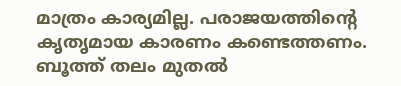മാത്രം കാര്യമില്ല. പരാജയത്തിന്റെ കൃതൃമായ കാരണം കണ്ടെത്തണം. ബൂത്ത് തലം മുതൽ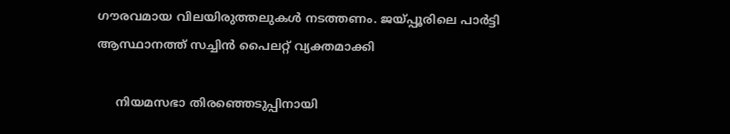ഗൗരവമായ വിലയിരുത്തലുകൾ നടത്തണം. ജയ്പ്പൂരിലെ പാർട്ടി ആസ്ഥാനത്ത് സച്ചിൻ പൈലറ്റ് വ്യക്തമാക്കി

     നിയമസഭാ തിരഞ്ഞെടുപ്പിനായി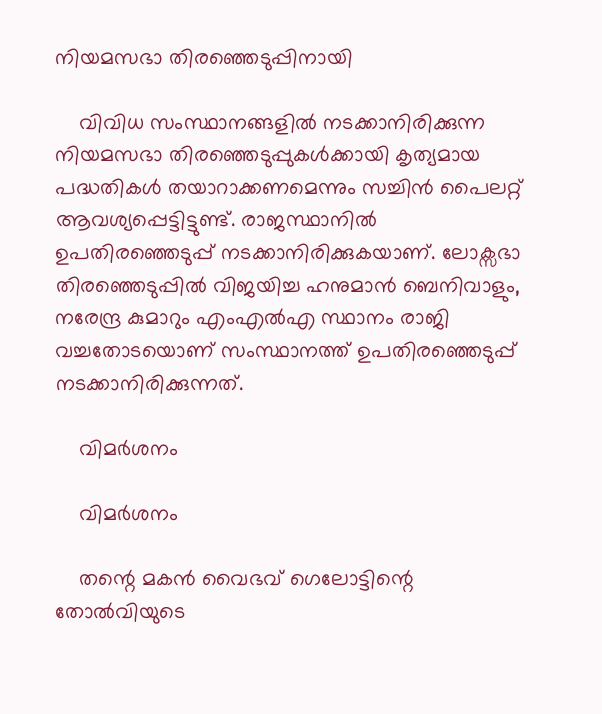നിയമസഭാ തിരഞ്ഞെടുപ്പിനായി

    വിവിധ സംസ്ഥാനങ്ങളിൽ നടക്കാനിരിക്കുന്ന നിയമസഭാ തിരഞ്ഞെടുപ്പുകൾക്കായി കൃത്യമായ പദ്ധതികൾ തയാറാക്കണമെന്നും സച്ചിൻ പൈലറ്റ് ആവശ്യപ്പെട്ടിട്ടുണ്ട്. രാജസ്ഥാനിൽ ഉപതിരഞ്ഞെടുപ്പ് നടക്കാനിരിക്കുകയാണ്. ലോക്സഭാ തിരഞ്ഞെടുപ്പിൽ വിജയിച്ച ഹനുമാൻ ബെനിവാളും, നരേന്ദ്ര കുമാറും എംഎൽഎ സ്ഥാനം രാജി വച്ചതോടയൊണ് സംസ്ഥാനത്ത് ഉപതിരഞ്ഞെടുപ്പ് നടക്കാനിരിക്കുന്നത്.

    വിമർശനം

    വിമർശനം

    തന്റെ മകൻ വൈഭവ് ഗെലോട്ടിന്റെ തോൽവിയുടെ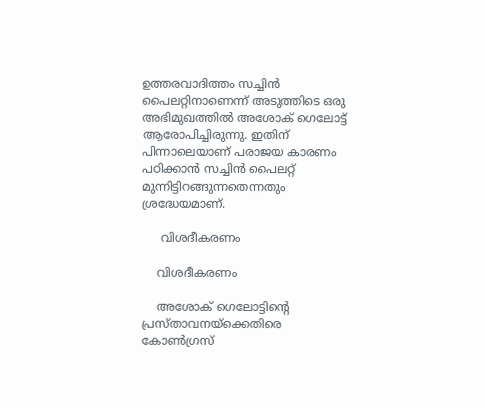ഉത്തരവാദിത്തം സച്ചിൻ പൈലറ്റിനാണെന്ന് അടുത്തിടെ ഒരു അഭിമുഖത്തിൽ അശോക് ഗെലോട്ട് ആരോപിച്ചിരുന്നു. ഇതിന് പിന്നാലെയാണ് പരാജയ കാരണം പഠിക്കാൻ സച്ചിൻ പൈലറ്റ് മുന്നിട്ടിറങ്ങുന്നതെന്നതും ശ്രദ്ധേയമാണ്.

     വിശദീകരണം

    വിശദീകരണം

    അശോക് ഗെലോട്ടിന്റെ പ്രസ്താവനയ്ക്കെതിരെ കോൺഗ്രസ്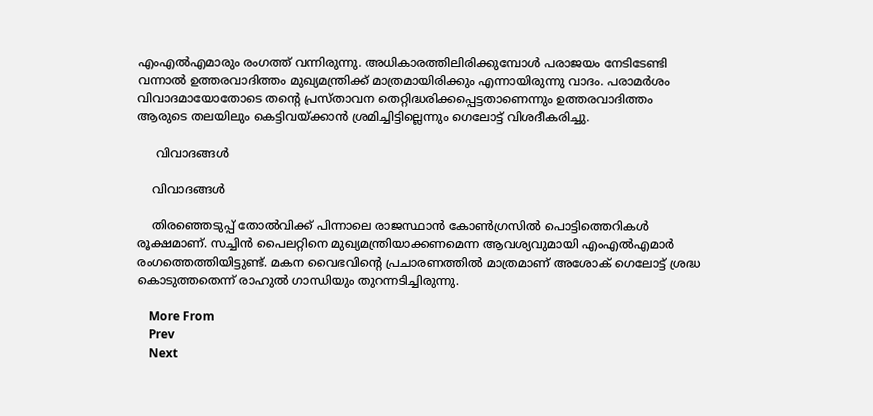എംഎൽഎമാരും രംഗത്ത് വന്നിരുന്നു. അധികാരത്തിലിരിക്കുമ്പോൾ പരാജയം നേടിടേണ്ടി വന്നാൽ ഉത്തരവാദിത്തം മുഖ്യമന്ത്രിക്ക് മാത്രമായിരിക്കും എന്നായിരുന്നു വാദം. പരാമർശം വിവാദമായോതോടെ തന്റെ പ്രസ്താവന തെറ്റിദ്ധരിക്കപ്പെട്ടതാണെന്നും ഉത്തരവാദിത്തം ആരുടെ തലയിലും കെട്ടിവയ്ക്കാൻ ശ്രമിച്ചിട്ടില്ലെന്നും ഗെലോട്ട് വിശദീകരിച്ചു.

     വിവാദങ്ങൾ

    വിവാദങ്ങൾ

    തിരഞ്ഞെടുപ്പ് തോൽവിക്ക് പിന്നാലെ രാജസ്ഥാൻ കോൺഗ്രസിൽ പൊട്ടിത്തെറികൾ രൂക്ഷമാണ്. സച്ചിൻ പൈലറ്റിനെ മുഖ്യമന്ത്രിയാക്കണമെന്ന ആവശ്യവുമായി എംഎൽഎമാർ രംഗത്തെത്തിയിട്ടുണ്ട്. മകന‍ വൈഭവിന്റെ പ്രചാരണത്തിൽ മാത്രമാണ് അശോക് ഗെലോട്ട് ശ്രദ്ധ കൊടുത്തതെന്ന് രാഹുൽ ഗാന്ധിയും തുറന്നടിച്ചിരുന്നു.

    More From
    Prev
    Next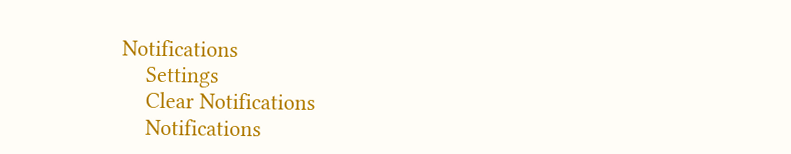Notifications
    Settings
    Clear Notifications
    Notifications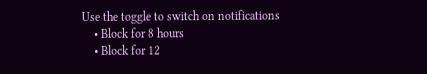Use the toggle to switch on notifications
    • Block for 8 hours
    • Block for 12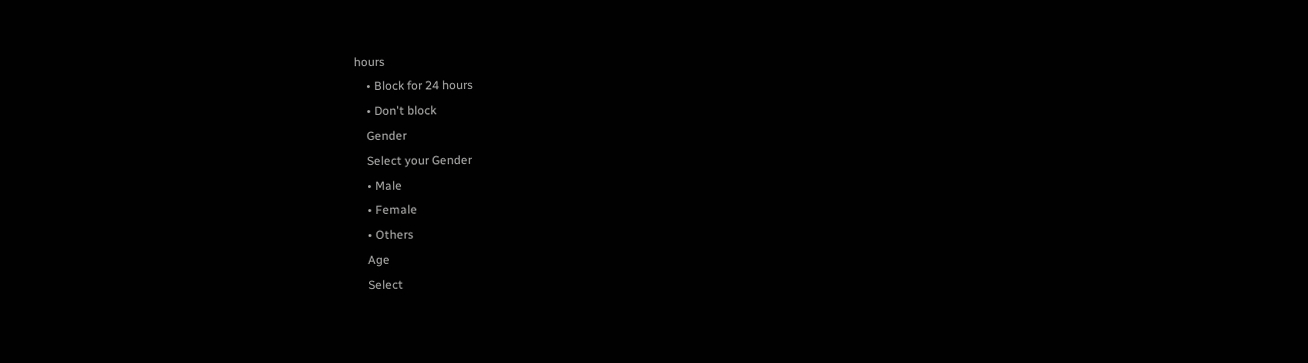hours
    • Block for 24 hours
    • Don't block
    Gender
    Select your Gender
    • Male
    • Female
    • Others
    Age
    Select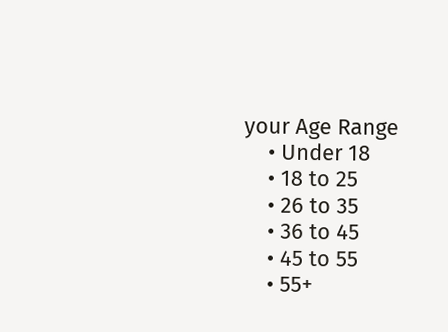your Age Range
    • Under 18
    • 18 to 25
    • 26 to 35
    • 36 to 45
    • 45 to 55
    • 55+